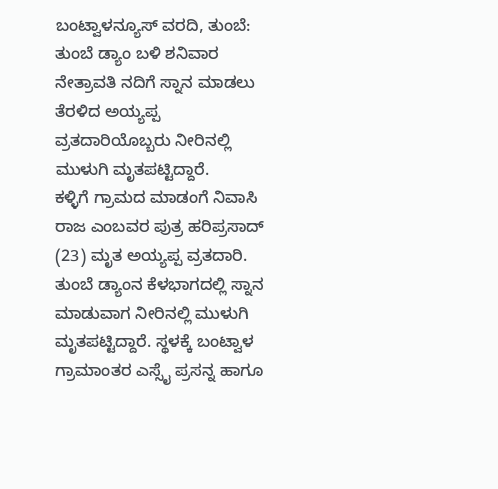ಬಂಟ್ವಾಳನ್ಯೂಸ್ ವರದಿ, ತುಂಬೆ:
ತುಂಬೆ ಡ್ಯಾಂ ಬಳಿ ಶನಿವಾರ ನೇತ್ರಾವತಿ ನದಿಗೆ ಸ್ನಾನ ಮಾಡಲು ತೆರಳಿದ ಅಯ್ಯಪ್ಪ ವ್ರತದಾರಿಯೊಬ್ಬರು ನೀರಿನಲ್ಲಿ ಮುಳುಗಿ ಮೃತಪಟ್ಟಿದ್ದಾರೆ.
ಕಳ್ಳಿಗೆ ಗ್ರಾಮದ ಮಾಡಂಗೆ ನಿವಾಸಿ ರಾಜ ಎಂಬವರ ಪುತ್ರ ಹರಿಪ್ರಸಾದ್ (23) ಮೃತ ಅಯ್ಯಪ್ಪ ವ್ರತದಾರಿ. ತುಂಬೆ ಡ್ಯಾಂನ ಕೆಳಭಾಗದಲ್ಲಿ ಸ್ನಾನ ಮಾಡುವಾಗ ನೀರಿನಲ್ಲಿ ಮುಳುಗಿ ಮೃತಪಟ್ಟಿದ್ದಾರೆ. ಸ್ಥಳಕ್ಕೆ ಬಂಟ್ವಾಳ ಗ್ರಾಮಾಂತರ ಎಸ್ಸೈ ಪ್ರಸನ್ನ ಹಾಗೂ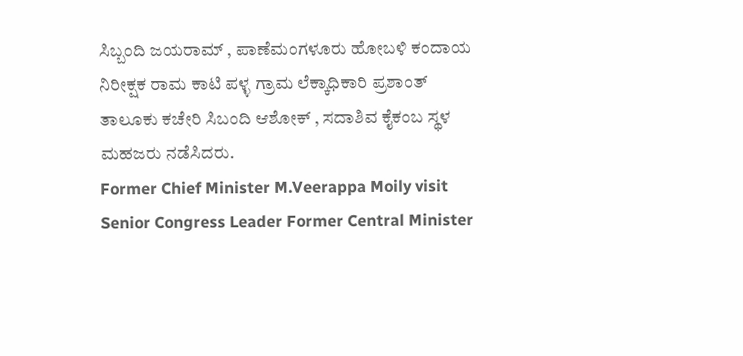ಸಿಬ್ಬಂದಿ ಜಯರಾಮ್ , ಪಾಣೆಮಂಗಳೂರು ಹೋಬಳಿ ಕಂದಾಯ ನಿರೀಕ್ಷಕ ರಾಮ ಕಾಟಿ ಪಳ್ಳ ಗ್ರಾಮ ಲೆಕ್ಕಾಧಿಕಾರಿ ಪ್ರಶಾಂತ್ ತಾಲೂಕು ಕಚೇರಿ ಸಿಬಂದಿ ಆಶೋಕ್ , ಸದಾಶಿವ ಕೈಕಂಬ ಸ್ಥಳ ಮಹಜರು ನಡೆಸಿದರು.
Former Chief Minister M.Veerappa Moily visit Senior Congress Leader Former Central Minister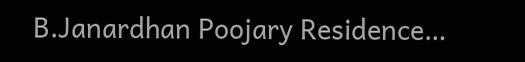B.Janardhan Poojary Residence…